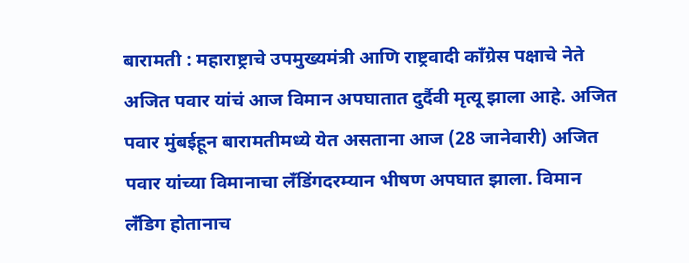बारामती : महाराष्ट्राचे उपमुख्यमंत्री आणि राष्ट्रवादी काँग्रेस पक्षाचे नेते अजित पवार यांचं आज विमान अपघातात दुर्दैवी मृत्यू झाला आहे. अजित पवार मुंबईहून बारामतीमध्ये येत असताना आज (28 जानेवारी) अजित पवार यांच्या विमानाचा लॅंडिंगदरम्यान भीषण अपघात झाला. विमान लँडिग होतानाच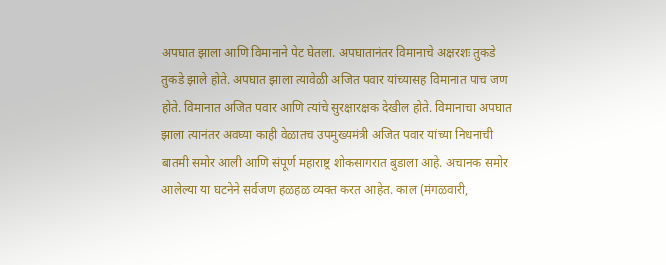अपघात झाला आणि विमानाने पेट घेतला. अपघातानंतर विमानाचे अक्षरशः तुकडे तुकडे झाले होते. अपघात झाला त्यावेळी अजित पवार यांच्यासह विमानात पाच जण होते. विमानात अजित पवार आणि त्यांचे सुरक्षारक्षक देखील होते. विमानाचा अपघात झाला त्यानंतर अवघ्या काही वेळातच उपमुख्यमंत्री अजित पवार यांच्या निधनाची बातमी समोर आली आणि संपूर्ण महाराष्ट्र शोकसागरात बुडाला आहे. अचानक समोर आलेल्या या घटनेने सर्वजण हळहळ व्यक्त करत आहेत. काल (मंगळवारी,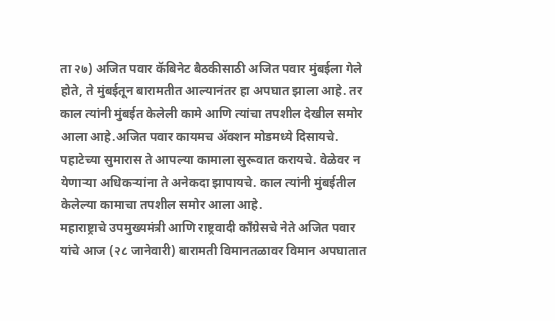ता २७) अजित पवार कॅबिनेट बैठकीसाठी अजित पवार मुंबईला गेले होते, ते मुंबईतून बारामतीत आल्यानंतर हा अपघात झाला आहे. तर काल त्यांनी मुंबईत केलेली कामे आणि त्यांचा तपशील देखील समोर आला आहे.अजित पवार कायमच ॲक्शन मोडमध्ये दिसायचे. पहाटेच्या सुमारास ते आपल्या कामाला सुरूवात करायचे. वेळेवर न येणाऱ्या अधिकऱ्यांना ते अनेकदा झापायचे. काल त्यांनी मुंबईतील केलेल्या कामाचा तपशील समोर आला आहे.
महाराष्ट्राचे उपमुख्यमंत्री आणि राष्ट्रवादी काँग्रेसचे नेते अजित पवार यांचे आज (२८ जानेवारी) बारामती विमानतळावर विमान अपघातात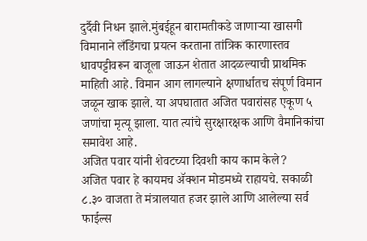दुर्दैवी निधन झाले.मुंबईहून बारामतीकडे जाणाऱ्या खासगी विमानाने लँडिंगचा प्रयत्न करताना तांत्रिक कारणास्तव धावपट्टीवरून बाजूला जाऊन शेतात आदळल्याची प्राथमिक माहिती आहे. विमान आग लागल्याने क्षणार्धातच संपूर्ण विमान जळून खाक झाले. या अपघातात अजित पवारांसह एकूण ५ जणांचा मृत्यू झाला. यात त्यांचे सुरक्षारक्षक आणि वैमानिकांचा समावेश आहे.
अजित पवार यांनी शेवटच्या दिवशी काय काम केले?
अजित पवार हे कायमच ॲक्शन मोडमध्ये राहायचे. सकाळी ८.३० वाजता ते मंत्रालयात हजर झाले आणि आलेल्या सर्व फाईल्स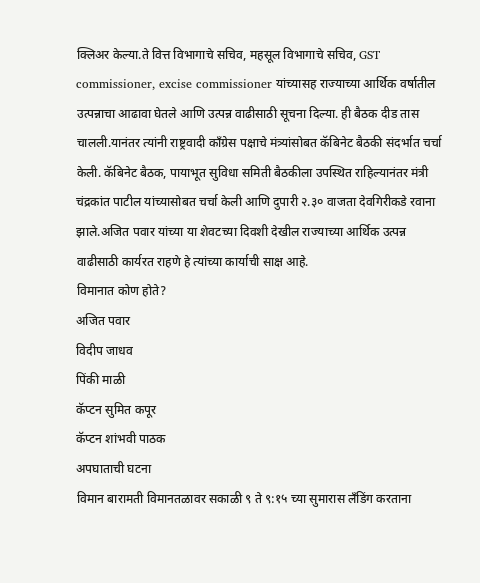क्लिअर केल्या.ते वित्त विभागाचे सचिव, महसूल विभागाचे सचिव, GST commissioner, excise commissioner यांच्यासह राज्याच्या आर्थिक वर्षातील उत्पन्नाचा आढावा घेतले आणि उत्पन्न वाढीसाठी सूचना दिल्या. ही बैठक दीड तास चालली.यानंतर त्यांनी राष्ट्रवादी काँग्रेस पक्षाचे मंत्र्यांसोबत कॅबिनेट बैठकी संदर्भात चर्चा केली. कॅबिनेट बैठक, पायाभूत सुविधा समिती बैठकीला उपस्थित राहिल्यानंतर मंत्री चंद्रकांत पाटील यांच्यासोबत चर्चा केली आणि दुपारी २.३० वाजता देवगिरीकडे रवाना झाले.अजित पवार यांच्या या शेवटच्या दिवशी देखील राज्याच्या आर्थिक उत्पन्न वाढीसाठी कार्यरत राहणे हे त्यांच्या कार्याची साक्ष आहे.
विमानात कोण होते?
अजित पवार
विदीप जाधव
पिंकी माळी
कॅप्टन सुमित कपूर
कॅप्टन शांभवी पाठक
अपघाताची घटना
विमान बारामती विमानतळावर सकाळी ९ ते ९:१५ च्या सुमारास लँडिंग करताना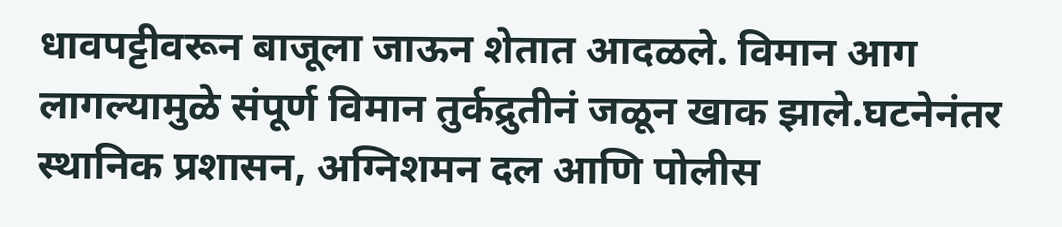धावपट्टीवरून बाजूला जाऊन शेतात आदळले. विमान आग लागल्यामुळे संपूर्ण विमान तुर्कद्रुतीनं जळून खाक झाले.घटनेनंतर स्थानिक प्रशासन, अग्निशमन दल आणि पोलीस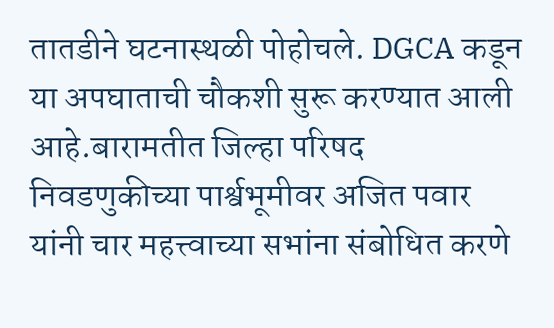तातडीने घटनास्थळी पोहोचले. DGCA कडून या अपघाताची चौकशी सुरू करण्यात आली आहे.बारामतीत जिल्हा परिषद निवडणुकीच्या पार्श्वभूमीवर अजित पवार यांनी चार महत्त्वाच्या सभांना संबोधित करणे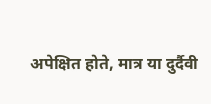अपेक्षित होते, मात्र या दुर्दैवी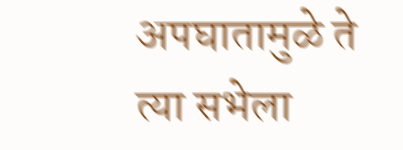अपघातामुळे ते त्या सभेला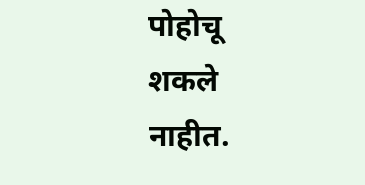पोहोचू शकले नाहीत.